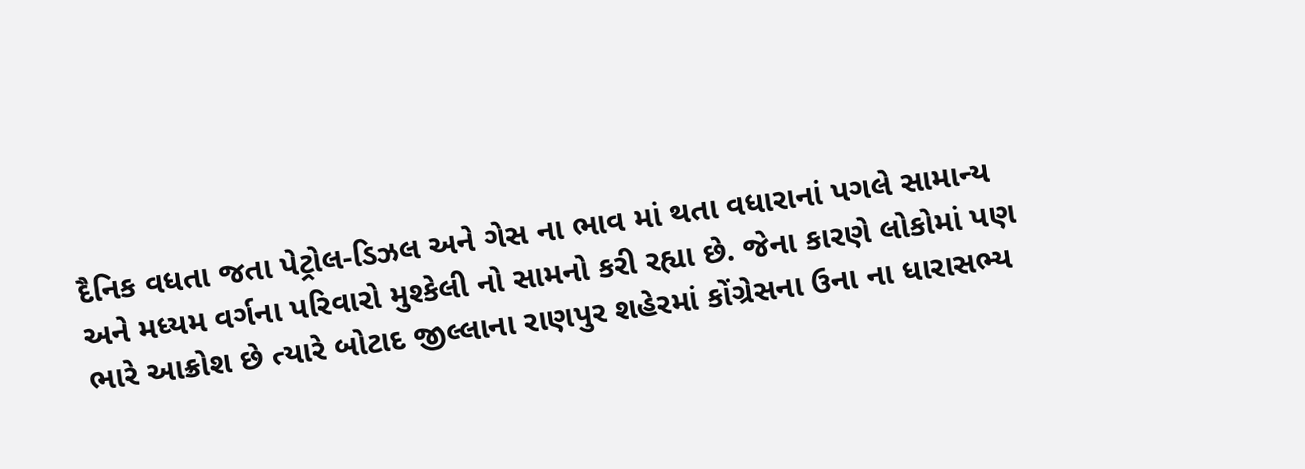દૈનિક વધતા જતા પેટ્રોલ-ડિઝલ અને ગેસ ના ભાવ માં થતા વધારાનાં પગલે સામાન્ય અને મધ્યમ વર્ગના પરિવારો મુશ્કેલી નો સામનો કરી રહ્યા છે. જેના કારણે લોકોમાં પણ ભારે આક્રોશ છે ત્યારે બોટાદ જીલ્લાના રાણપુર શહેરમાં કોંગ્રેસના ઉના ના ધારાસભ્ય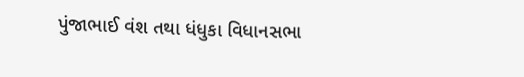પુંજાભાઈ વંશ તથા ધંધુકા વિધાનસભા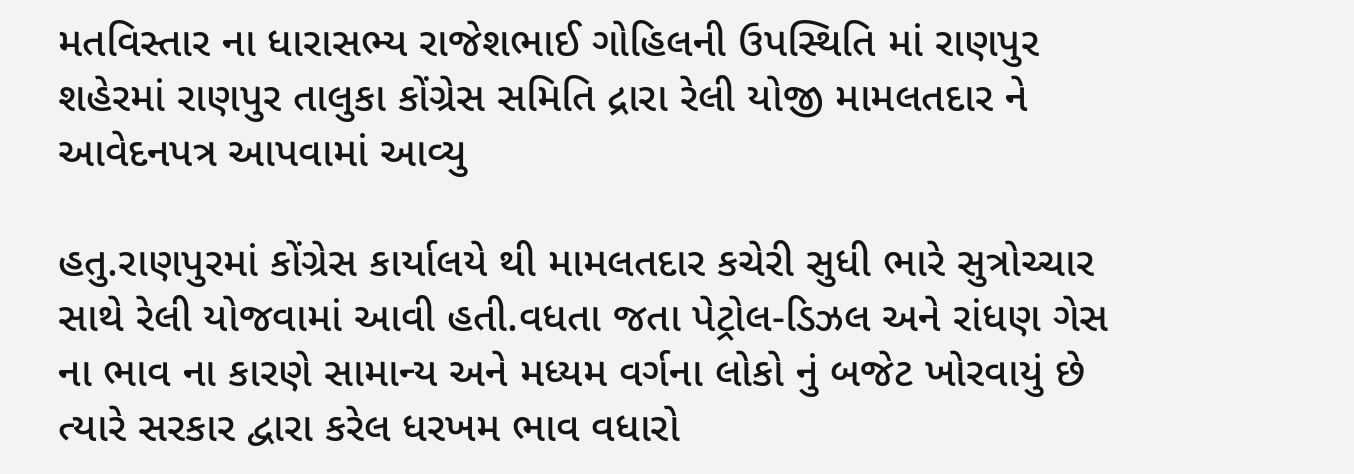મતવિસ્તાર ના ધારાસભ્ય રાજેશભાઈ ગોહિલની ઉપસ્થિતિ માં રાણપુર શહેરમાં રાણપુર તાલુકા કોંગ્રેસ સમિતિ દ્રારા રેલી યોજી મામલતદાર ને આવેદનપત્ર આપવામાં આવ્યુ

હતુ.રાણપુરમાં કોંગ્રેસ કાર્યાલયે થી મામલતદાર કચેરી સુધી ભારે સુત્રોચ્ચાર સાથે રેલી યોજવામાં આવી હતી.વધતા જતા પેટ્રોલ-ડિઝલ અને રાંધણ ગેસ ના ભાવ ના કારણે સામાન્ય અને મધ્યમ વર્ગના લોકો નું બજેટ ખોરવાયું છે ત્યારે સરકાર દ્વારા કરેલ ધરખમ ભાવ વધારો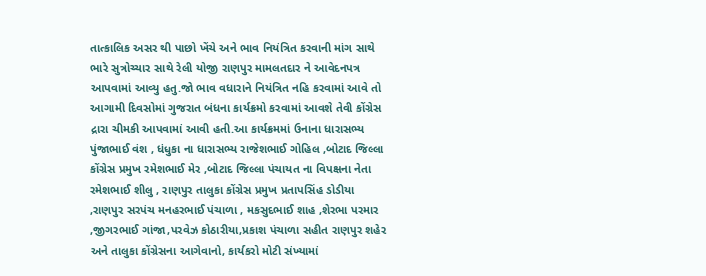તાત્કાલિક અસર થી પાછો ખેંચે અને ભાવ નિયંત્રિત કરવાની માંગ સાથે ભારે સુત્રોચ્ચાર સાથે રેલી યોજી રાણપુર મામલતદાર ને આવેદનપત્ર આપવામાં આવ્યુ હતુ.જો ભાવ વધારાને નિયંત્રિત નહિ કરવામાં આવે તો આગામી દિવસોમાં ગુજરાત બંધના કાર્યક્રમો કરવામાં આવશે તેવી કોંગ્રેસ દ્રારા ચીમકી આપવામાં આવી હતી.આ કાર્યક્રમમાં ઉનાના ધારાસભ્ય પુંજાભાઈ વંશ , ધંધુકા ના ધારાસભ્ય રાજેશભાઈ ગોહિલ ,બોટાદ જિલ્લા કોંગ્રેસ પ્રમુખ રમેશભાઈ મેર ,બોટાદ જિલ્લા પંચાયત ના વિપક્ષના નેતા રમેશભાઈ શીલુ , રાણપુર તાલુકા કોંગ્રેસ પ્રમુખ પ્રતાપસિંહ ડોડીયા ,રાણપુર સરપંચ મનહરભાઈ પંચાળા , મકસુદભાઈ શાહ ,શેરભા પરમાર ,જીગરભાઈ ગાંજા,પરવેઝ કોઠારીયા,પ્રકાશ પંચાળા સહીત રાણપુર શહેર અને તાલુકા કોંગ્રેસના આગેવાનો, કાર્યકરો મોટી સંખ્યામાં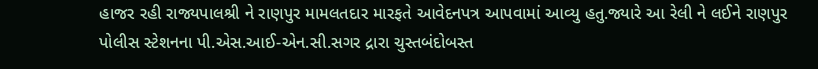હાજર રહી રાજ્યપાલશ્રી ને રાણપુર મામલતદાર મારફતે આવેદનપત્ર આપવામાં આવ્યુ હતુ.જ્યારે આ રેલી ને લઈને રાણપુર પોલીસ સ્ટેશનના પી.એસ.આઈ-એન.સી.સગર દ્રારા ચુસ્તબંદોબસ્ત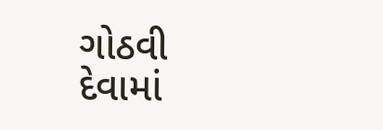ગોઠવી દેવામાં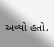અવ્યો હતો.